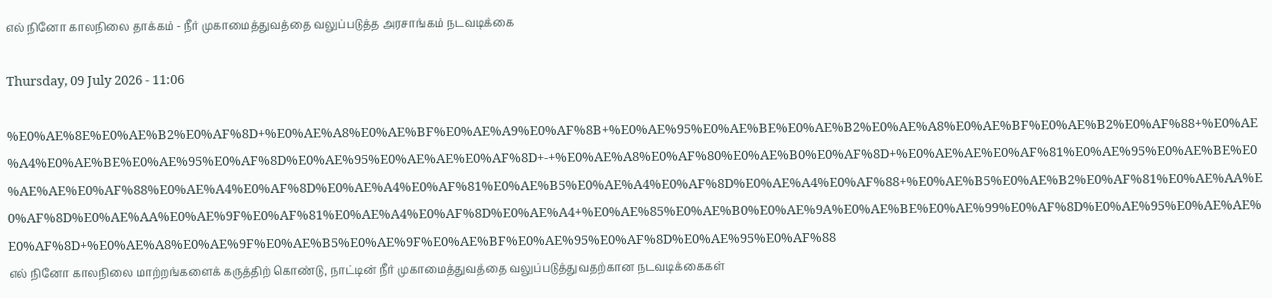எல் நினோ காலநிலை தாக்கம் - நீர் முகாமைத்துவத்தை வலுப்படுத்த அரசாங்கம் நடவடிக்கை

Thursday, 09 July 2026 - 11:06

%E0%AE%8E%E0%AE%B2%E0%AF%8D+%E0%AE%A8%E0%AE%BF%E0%AE%A9%E0%AF%8B+%E0%AE%95%E0%AE%BE%E0%AE%B2%E0%AE%A8%E0%AE%BF%E0%AE%B2%E0%AF%88+%E0%AE%A4%E0%AE%BE%E0%AE%95%E0%AF%8D%E0%AE%95%E0%AE%AE%E0%AF%8D+-+%E0%AE%A8%E0%AF%80%E0%AE%B0%E0%AF%8D+%E0%AE%AE%E0%AF%81%E0%AE%95%E0%AE%BE%E0%AE%AE%E0%AF%88%E0%AE%A4%E0%AF%8D%E0%AE%A4%E0%AF%81%E0%AE%B5%E0%AE%A4%E0%AF%8D%E0%AE%A4%E0%AF%88+%E0%AE%B5%E0%AE%B2%E0%AF%81%E0%AE%AA%E0%AF%8D%E0%AE%AA%E0%AE%9F%E0%AF%81%E0%AE%A4%E0%AF%8D%E0%AE%A4+%E0%AE%85%E0%AE%B0%E0%AE%9A%E0%AE%BE%E0%AE%99%E0%AF%8D%E0%AE%95%E0%AE%AE%E0%AF%8D+%E0%AE%A8%E0%AE%9F%E0%AE%B5%E0%AE%9F%E0%AE%BF%E0%AE%95%E0%AF%8D%E0%AE%95%E0%AF%88
எல் நினோ காலநிலை மாற்றங்களைக் கருத்திற் கொண்டு, நாட்டின் நீர் முகாமைத்துவத்தை வலுப்படுத்துவதற்கான நடவடிக்கைகள்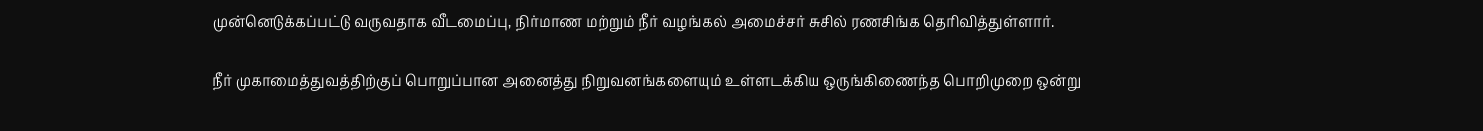முன்னெடுக்கப்பட்டு வருவதாக வீடமைப்பு, நிர்மாண மற்றும் நீர் வழங்கல் அமைச்சர் சுசில் ரணசிங்க தெரிவித்துள்ளார்.

நீர் முகாமைத்துவத்திற்குப் பொறுப்பான அனைத்து நிறுவனங்களையும் உள்ளடக்கிய ஒருங்கிணைந்த பொறிமுறை ஒன்று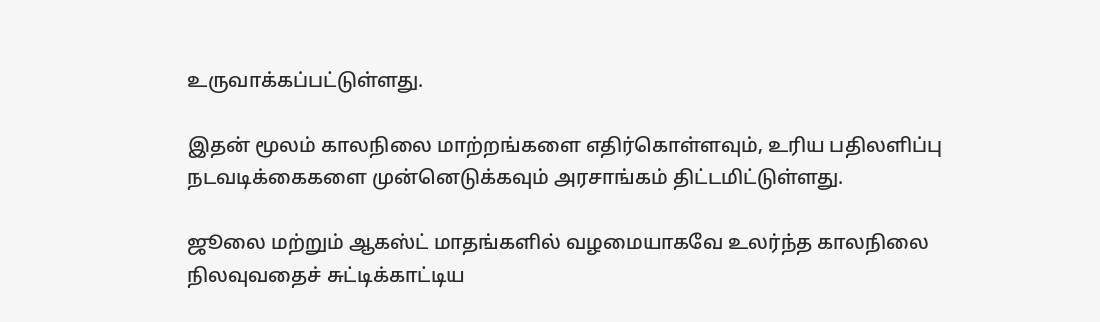உருவாக்கப்பட்டுள்ளது.

இதன் மூலம் காலநிலை மாற்றங்களை எதிர்கொள்ளவும், உரிய பதிலளிப்பு நடவடிக்கைகளை முன்னெடுக்கவும் அரசாங்கம் திட்டமிட்டுள்ளது.

ஜூலை மற்றும் ஆகஸ்ட் மாதங்களில் வழமையாகவே உலர்ந்த காலநிலை நிலவுவதைச் சுட்டிக்காட்டிய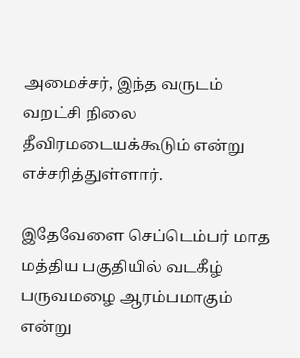அமைச்சர், இந்த வருடம் வறட்சி நிலை தீவிரமடையக்கூடும் என்று எச்சரித்துள்ளார்.

இதேவேளை செப்டெம்பர் மாத மத்திய பகுதியில் வடகீழ் பருவமழை ஆரம்பமாகும் என்று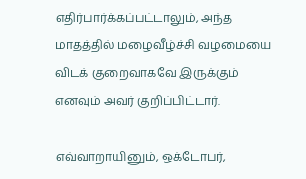எதிர்பார்க்கப்பட்டாலும், அந்த மாதத்தில் மழைவீழ்ச்சி வழமையை விடக் குறைவாகவே இருக்கும் எனவும் அவர் குறிப்பிட்டார்.

எவ்வாறாயினும், ஒக்டோபர்,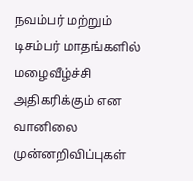நவம்பர் மற்றும் டிசம்பர் மாதங்களில் மழைவீழ்ச்சி அதிகரிக்கும் என வானிலை முன்னறிவிப்புகள்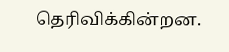தெரிவிக்கின்றன.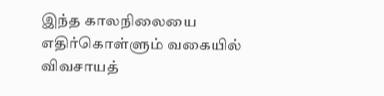இந்த காலநிலையை எதிர்கொள்ளும் வகையில் விவசாயத்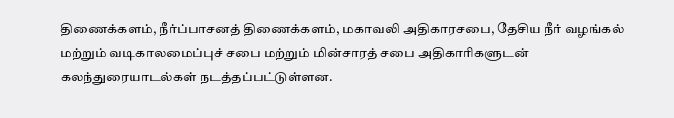திணைக்களம், நீர்ப்பாசனத் திணைக்களம், மகாவலி அதிகாரசபை, தேசிய நீர் வழங்கல் மற்றும் வடிகாலமைப்புச் சபை மற்றும் மின்சாரத் சபை அதிகாரிகளுடன் கலந்துரையாடல்கள் நடத்தப்பட்டுள்ளன.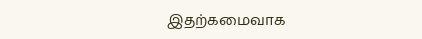இதற்கமைவாக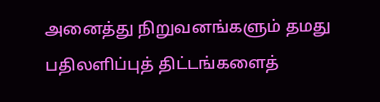அனைத்து நிறுவனங்களும் தமது பதிலளிப்புத் திட்டங்களைத்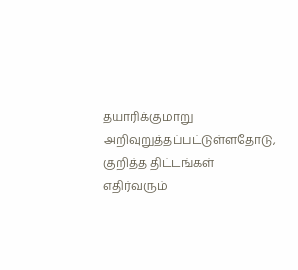தயாரிக்குமாறு அறிவுறுத்தப்பட்டுள்ளதோடு, குறித்த திட்டங்கள் எதிர்வரும்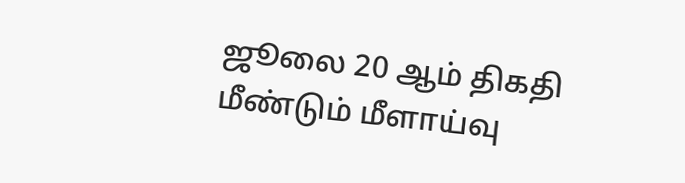ஜூலை 20 ஆம் திகதி மீண்டும் மீளாய்வு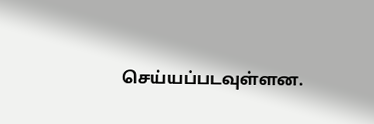செய்யப்படவுள்ளன.